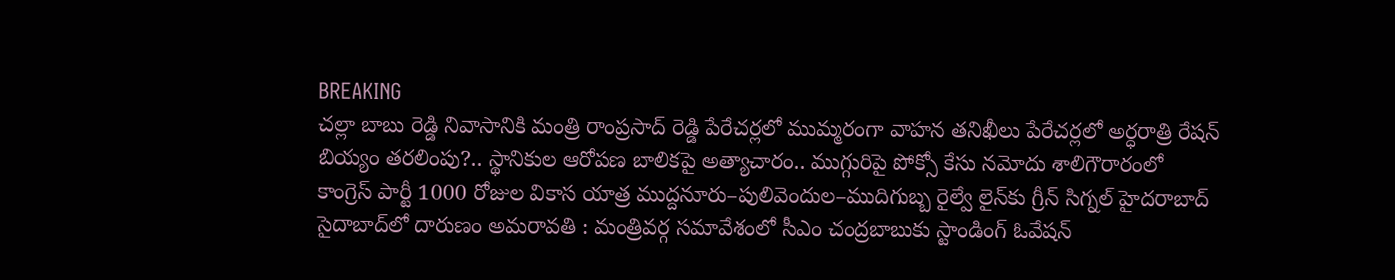BREAKING
చల్లా బాబు రెడ్డి నివాసానికి మంత్రి రాంప్రసాద్ రెడ్డి పేరేచర్లలో ముమ్మరంగా వాహన తనిఖీలు పేరేచర్లలో అర్ధరాత్రి రేషన్ బియ్యం తరలింపు?.. స్థానికుల ఆరోపణ బాలికపై అత్యాచారం.. ముగ్గురిపై పోక్సో కేసు నమోదు శాలిగౌరారంలో కాంగ్రెస్ పార్టీ 1000 రోజుల వికాస యాత్ర ముద్దనూరు–పులివెందుల–ముదిగుబ్బ రైల్వే లైన్‌కు గ్రీన్ సిగ్నల్ హైదరాబాద్ సైదాబాద్‌లో దారుణం అమరావతి : మంత్రివర్గ సమావేశంలో సీఎం చంద్రబాబుకు స్టాండింగ్ ఓవేషన్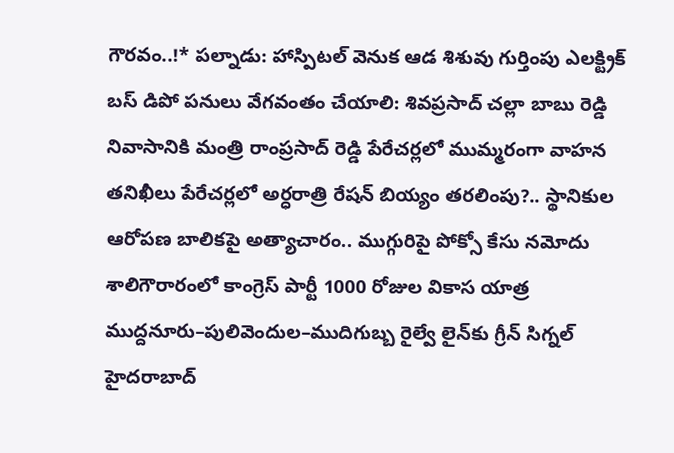గౌరవం..!* పల్నాడు: హాస్పిటల్ వెనుక ఆడ శిశువు గుర్తింపు ఎలక్ట్రిక్ బస్ డిపో పనులు వేగవంతం చేయాలి: శివప్రసాద్ చల్లా బాబు రెడ్డి నివాసానికి మంత్రి రాంప్రసాద్ రెడ్డి పేరేచర్లలో ముమ్మరంగా వాహన తనిఖీలు పేరేచర్లలో అర్ధరాత్రి రేషన్ బియ్యం తరలింపు?.. స్థానికుల ఆరోపణ బాలికపై అత్యాచారం.. ముగ్గురిపై పోక్సో కేసు నమోదు శాలిగౌరారంలో కాంగ్రెస్ పార్టీ 1000 రోజుల వికాస యాత్ర ముద్దనూరు–పులివెందుల–ముదిగుబ్బ రైల్వే లైన్‌కు గ్రీన్ సిగ్నల్ హైదరాబాద్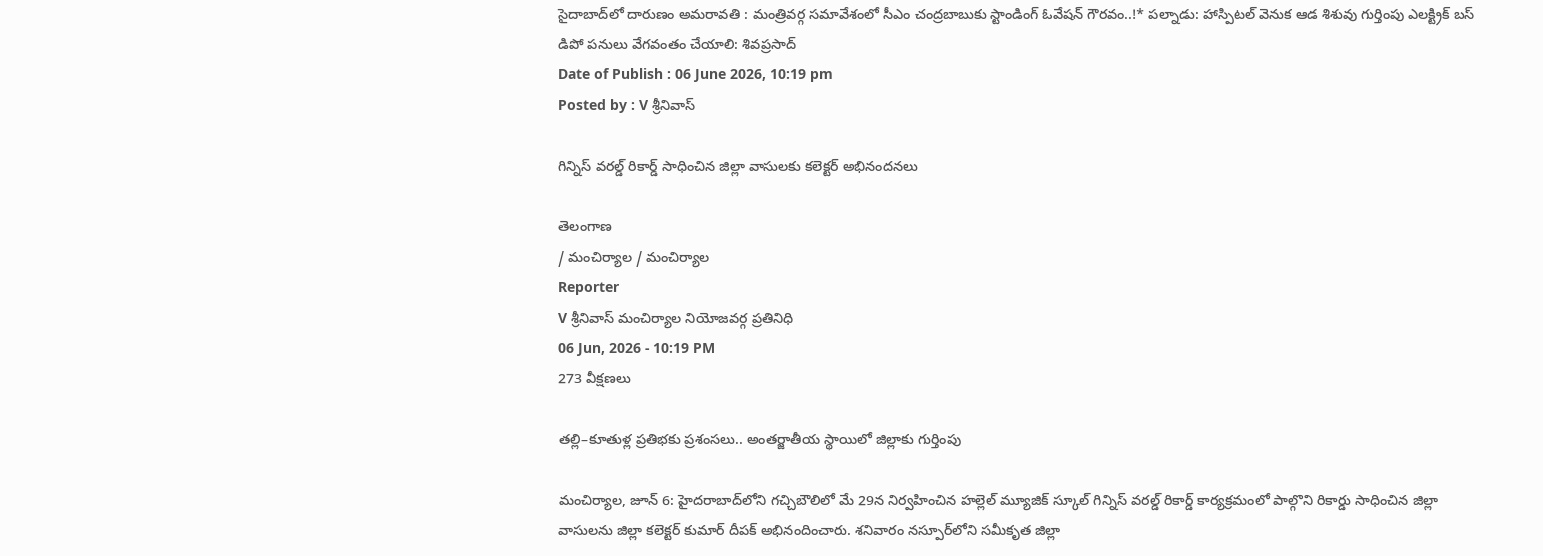సైదాబాద్‌లో దారుణం అమరావతి : మంత్రివర్గ సమావేశంలో సీఎం చంద్రబాబుకు స్టాండింగ్ ఓవేషన్ గౌరవం..!* పల్నాడు: హాస్పిటల్ వెనుక ఆడ శిశువు గుర్తింపు ఎలక్ట్రిక్ బస్ డిపో పనులు వేగవంతం చేయాలి: శివప్రసాద్
Date of Publish : 06 June 2026, 10:19 pm
Posted by : V శ్రీనివాస్

గిన్నిస్ వరల్డ్ రికార్డ్ సాధించిన జిల్లా వాసులకు కలెక్టర్ అభినందనలు

తెలంగాణ
/ మంచిర్యాల / మంచిర్యాల
Reporter
V శ్రీనివాస్ మంచిర్యాల నియోజవర్గ ప్రతినిధి
06 Jun, 2026 - 10:19 PM
273 వీక్షణలు

తల్లి–కూతుళ్ల ప్రతిభకు ప్రశంసలు.. అంతర్జాతీయ స్థాయిలో జిల్లాకు గుర్తింపు

మంచిర్యాల, జూన్ 6: హైదరాబాద్‌లోని గచ్చిబౌలిలో మే 29న నిర్వహించిన హల్లెల్ మ్యూజిక్ స్కూల్ గిన్నిస్ వరల్డ్ రికార్డ్ కార్యక్రమంలో పాల్గొని రికార్డు సాధించిన జిల్లా వాసులను జిల్లా కలెక్టర్ కుమార్ దీపక్ అభినందించారు. శనివారం నస్పూర్‌లోని సమీకృత జిల్లా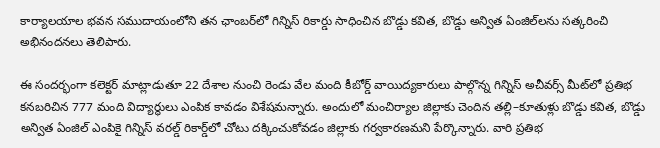కార్యాలయాల భవన సముదాయంలోని తన ఛాంబర్‌లో గిన్నిస్ రికార్డు సాధించిన బొడ్డు కవిత, బొడ్డు అన్విత ఏంజిల్‌లను సత్కరించి అభినందనలు తెలిపారు.

ఈ సందర్భంగా కలెక్టర్ మాట్లాడుతూ 22 దేశాల నుంచి రెండు వేల మంది కీబోర్డ్ వాయిద్యకారులు పాల్గొన్న గిన్నిస్ అచీవర్స్ మీట్‌లో ప్రతిభ కనబరిచిన 777 మంది విద్యార్థులు ఎంపిక కావడం విశేషమన్నారు. అందులో మంచిర్యాల జిల్లాకు చెందిన తల్లి–కూతుళ్లు బొడ్డు కవిత, బొడ్డు అన్విత ఏంజిల్ ఎంపికై గిన్నిస్ వరల్డ్ రికార్డ్‌లో చోటు దక్కించుకోవడం జిల్లాకు గర్వకారణమని పేర్కొన్నారు. వారి ప్రతిభ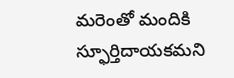మరెంతో మందికి స్ఫూర్తిదాయకమని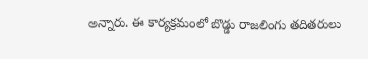అన్నారు. ఈ కార్యక్రమంలో బొడ్డు రాజలింగు తదితరులు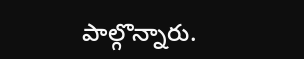పాల్గొన్నారు.